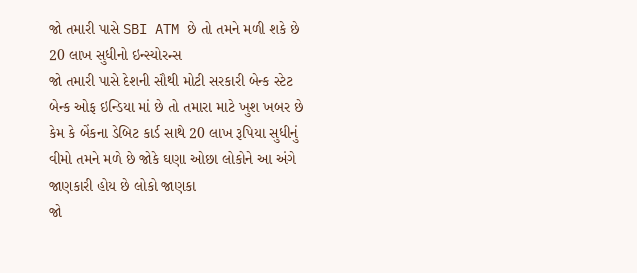જો તમારી પાસે SBI ATM છે તો તમને મળી શકે છે 20 લાખ સુધીનો ઇન્સ્યોરન્સ
જો તમારી પાસે દેશની સૌથી મોટી સરકારી બેન્ક સ્ટેટ બેન્ક ઓફ ઇન્ડિયા માં છે તો તમારા માટે ખુશ ખબર છે કેમ કે બેંકના ડેબિટ કાર્ડ સાથે 20 લાખ રૂપિયા સુધીનું વીમો તમને મળે છે જોકે ઘણા ઓછા લોકોને આ અંગે જાણકારી હોય છે લોકો જાણકા
જો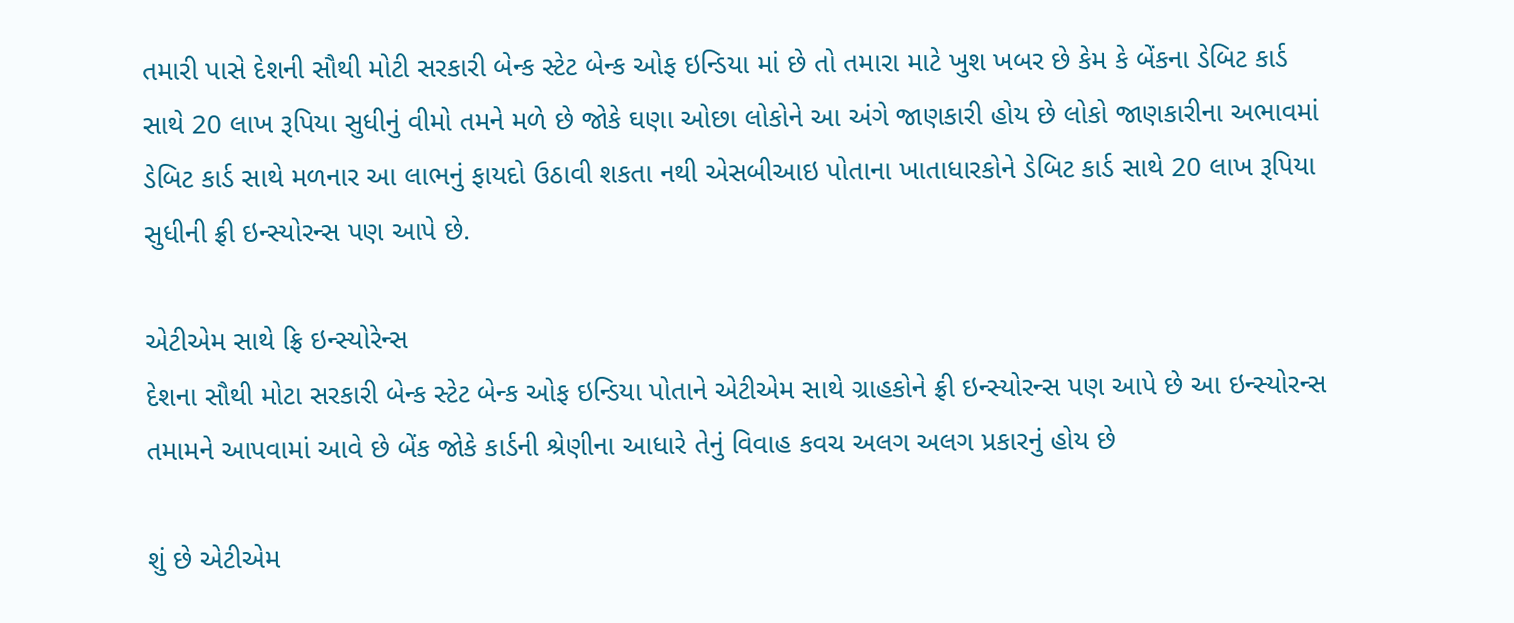તમારી પાસે દેશની સૌથી મોટી સરકારી બેન્ક સ્ટેટ બેન્ક ઓફ ઇન્ડિયા માં છે તો તમારા માટે ખુશ ખબર છે કેમ કે બેંકના ડેબિટ કાર્ડ સાથે 20 લાખ રૂપિયા સુધીનું વીમો તમને મળે છે જોકે ઘણા ઓછા લોકોને આ અંગે જાણકારી હોય છે લોકો જાણકારીના અભાવમાં ડેબિટ કાર્ડ સાથે મળનાર આ લાભનું ફાયદો ઉઠાવી શકતા નથી એસબીઆઇ પોતાના ખાતાધારકોને ડેબિટ કાર્ડ સાથે 20 લાખ રૂપિયા સુધીની ફ્રી ઇન્સ્યોરન્સ પણ આપે છે.

એટીએમ સાથે ફ્રિ ઇન્સ્યોરેન્સ
દેશના સૌથી મોટા સરકારી બેન્ક સ્ટેટ બેન્ક ઓફ ઇન્ડિયા પોતાને એટીએમ સાથે ગ્રાહકોને ફ્રી ઇન્સ્યોરન્સ પણ આપે છે આ ઇન્સ્યોરન્સ તમામને આપવામાં આવે છે બેંક જોકે કાર્ડની શ્રેણીના આધારે તેનું વિવાહ કવચ અલગ અલગ પ્રકારનું હોય છે

શું છે એટીએમ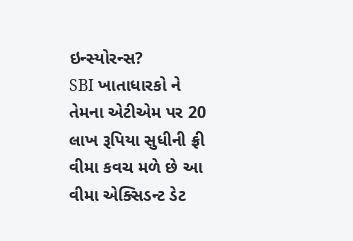ઇન્સ્યોરન્સ?
SBI ખાતાધારકો ને તેમના એટીએમ પર 20 લાખ રૂપિયા સુધીની ફ્રી વીમા કવચ મળે છે આ વીમા એક્સિડન્ટ ડેટ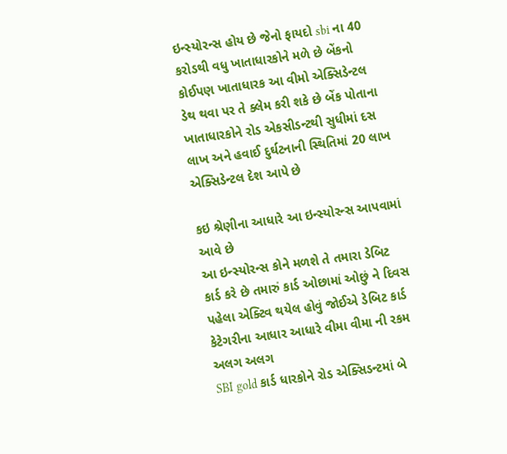ઇન્સ્યોરન્સ હોય છે જેનો ફાયદો sbi ના 40 કરોડથી વધુ ખાતાધારકોને મળે છે બેંકનો કોઈપણ ખાતાધારક આ વીમો એક્સિડેન્ટલ ડેથ થવા પર તે ક્લેમ કરી શકે છે બેંક પોતાના ખાતાધારકોને રોડ એકસીડન્ટથી સુધીમાં દસ લાખ અને હવાઈ દુર્ઘટનાની સ્થિતિમાં 20 લાખ એક્સિડેન્ટલ દેશ આપે છે

કઇ શ્રેણીના આધારે આ ઇન્સ્યોરન્સ આપવામાં આવે છે
આ ઇન્સ્યોરન્સ કોને મળશે તે તમારા ડેબિટ કાર્ડ કરે છે તમારું કાર્ડ ઓછામાં ઓછું ને દિવસ પહેલા એક્ટિવ થયેલ હોવું જોઈએ ડેબિટ કાર્ડ કેટેગરીના આધાર આધારે વીમા વીમા ની રકમ અલગ અલગ
SBI gold કાર્ડ ધારકોને રોડ એક્સિડન્ટમાં બે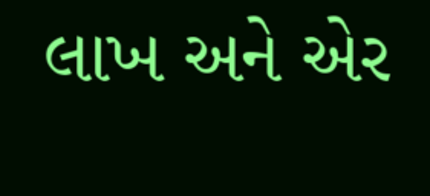લાખ અને એર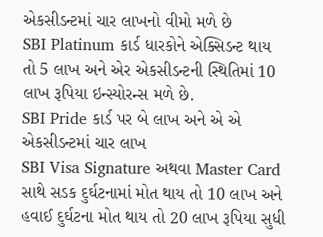એકસીડન્ટમાં ચાર લાખનો વીમો મળે છે
SBI Platinum કાર્ડ ધારકોને એક્સિડન્ટ થાય તો 5 લાખ અને એર એકસીડન્ટની સ્થિતિમાં 10 લાખ રૂપિયા ઇન્સ્યોરન્સ મળે છે.
SBI Pride કાર્ડ પર બે લાખ અને એ એ એકસીડન્ટમાં ચાર લાખ
SBI Visa Signature અથવા Master Card સાથે સડક દુર્ઘટનામાં મોત થાય તો 10 લાખ અને હવાઈ દુર્ઘટના મોત થાય તો 20 લાખ રૂપિયા સુધી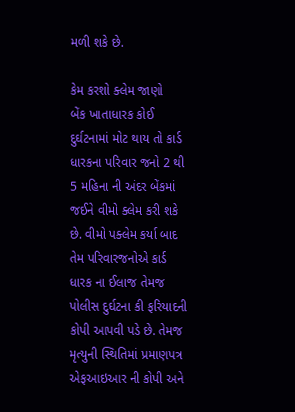મળી શકે છે.

કેમ કરશો ક્લેમ જાણો
બેંક ખાતાધારક કોઈ દુર્ઘટનામાં મોટ થાય તો કાર્ડ ધારકના પરિવાર જનો 2 થી 5 મહિના ની અંદર બેંકમાં જઈને વીમો ક્લેમ કરી શકે છે. વીમો પક્લેમ કર્યા બાદ તેમ પરિવારજનોએ કાર્ડ ધારક ના ઈલાજ તેમજ પોલીસ દુર્ઘટના કી ફરિયાદની કોપી આપવી પડે છે. તેમજ મૃત્યુની સ્થિતિમાં પ્રમાણપત્ર એફઆઇઆર ની કોપી અને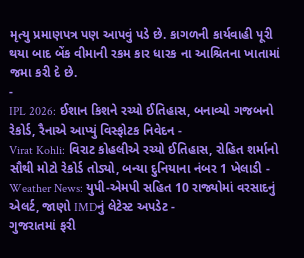મૃત્યુ પ્રમાણપત્ર પણ આપવું પડે છે. કાગળની કાર્યવાહી પૂરી થયા બાદ બેંક વીમાની રકમ કાર ધારક ના આશ્રિતના ખાતામાં જમા કરી દે છે.
-
IPL 2026: ઈશાન કિશને રચ્યો ઈતિહાસ, બનાવ્યો ગજબનો રેકોર્ડ, રૈનાએ આપ્યું વિસ્ફોટક નિવેદન -
Virat Kohli: વિરાટ કોહલીએ રચ્યો ઈતિહાસ, રોહિત શર્માનો સૌથી મોટો રેકોર્ડ તોડ્યો, બન્યા દુનિયાના નંબર 1 ખેલાડી -
Weather News: યુપી-એમપી સહિત 10 રાજ્યોમાં વરસાદનું એલર્ટ, જાણો IMDનું લેટેસ્ટ અપડેટ -
ગુજરાતમાં ફરી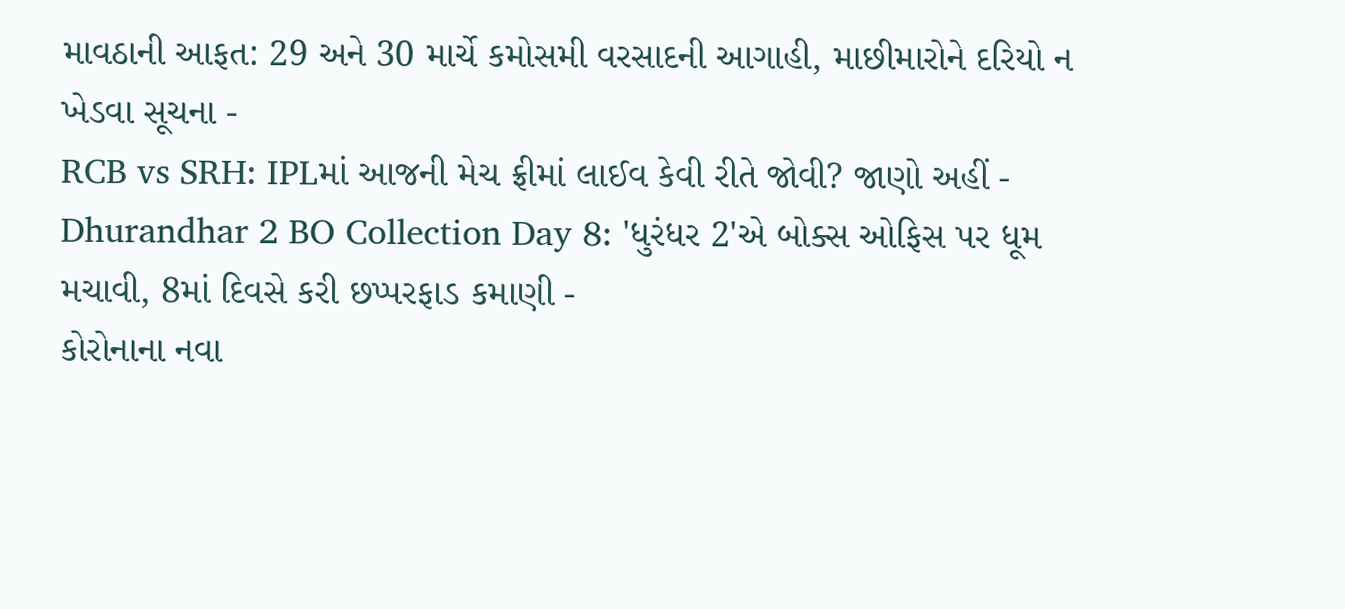માવઠાની આફત: 29 અને 30 માર્ચે કમોસમી વરસાદની આગાહી, માછીમારોને દરિયો ન ખેડવા સૂચના -
RCB vs SRH: IPLમાં આજની મેચ ફ્રીમાં લાઈવ કેવી રીતે જોવી? જાણો અહીં -
Dhurandhar 2 BO Collection Day 8: 'ધુરંધર 2'એ બોક્સ ઓફિસ પર ધૂમ મચાવી, 8માં દિવસે કરી છપ્પરફાડ કમાણી -
કોરોનાના નવા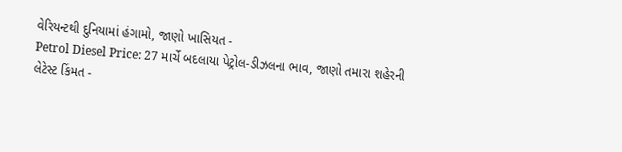વેરિયન્ટથી દુનિયામાં હંગામો, જાણો ખાસિયત -
Petrol Diesel Price: 27 માર્ચે બદલાયા પેટ્રોલ-ડીઝલના ભાવ, જાણો તમારા શહેરની લેટેસ્ટ કિંમત -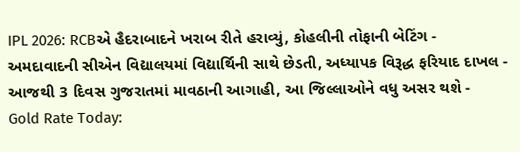IPL 2026: RCBએ હૈદરાબાદને ખરાબ રીતે હરાવ્યું, કોહલીની તોફાની બેટિંગ -
અમદાવાદની સીએન વિદ્યાલયમાં વિદ્યાર્થિની સાથે છેડતી, અધ્યાપક વિરૂદ્ધ ફરિયાદ દાખલ -
આજથી 3 દિવસ ગુજરાતમાં માવઠાની આગાહી, આ જિલ્લાઓને વધુ અસર થશે -
Gold Rate Today: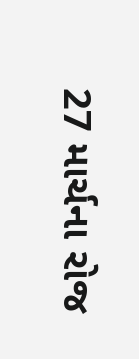27 માર્ચના રોજ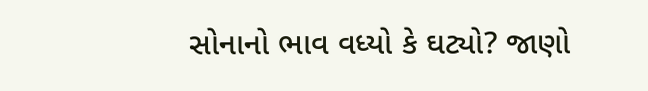સોનાનો ભાવ વધ્યો કે ઘટ્યો? જાણો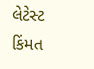લેટેસ્ટ કિંમત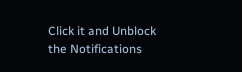Click it and Unblock the Notifications